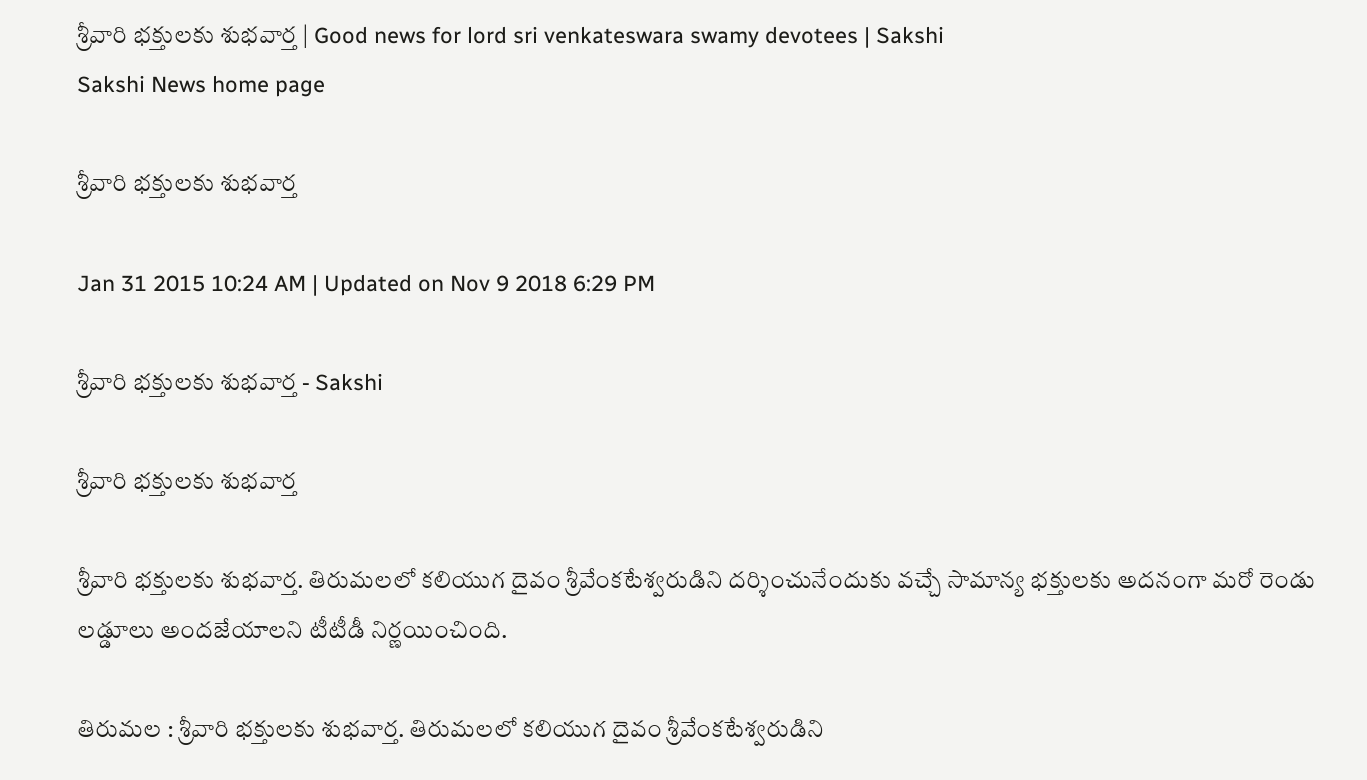శ్రీవారి భక్తులకు శుభవార్త | Good news for lord sri venkateswara swamy devotees | Sakshi
Sakshi News home page

శ్రీవారి భక్తులకు శుభవార్త

Jan 31 2015 10:24 AM | Updated on Nov 9 2018 6:29 PM

శ్రీవారి భక్తులకు శుభవార్త - Sakshi

శ్రీవారి భక్తులకు శుభవార్త

శ్రీవారి భక్తులకు శుభవార్త. తిరుమలలో కలియుగ దైవం శ్రీవేంకటేశ్వరుడిని దర్శించునేందుకు వచ్చే సామాన్య భక్తులకు అదనంగా మరో రెండు లడ్డూలు అందజేయాలని టీటీడీ నిర్ణయించింది.

తిరుమల : శ్రీవారి భక్తులకు శుభవార్త. తిరుమలలో కలియుగ దైవం శ్రీవేంకటేశ్వరుడిని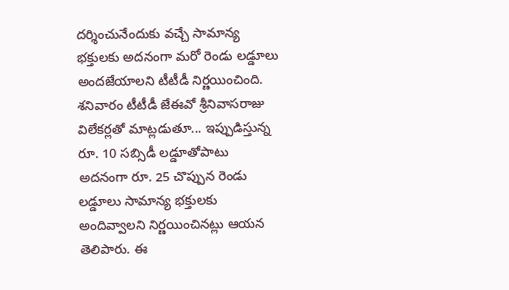దర్శించునేందుకు వచ్చే సామాన్య భక్తులకు అదనంగా మరో రెండు లడ్డూలు అందజేయాలని టీటీడీ నిర్ణయించింది. శనివారం టీటీడీ జేఈవో శ్రీనివాసరాజు విలేకర్లతో మాట్లడుతూ... ఇప్పుడిస్తున్న రూ. 10 సబ్సిడీ లడ్డూతోపాటు అదనంగా రూ. 25 చొప్పున రెండు లడ్డూలు సామాన్య భక్తులకు అందివ్వాలని నిర్ణయించినట్లు ఆయన తెలిపారు. ఈ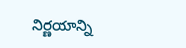నిర్ణయాన్ని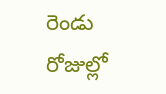రెండు రోజుల్లో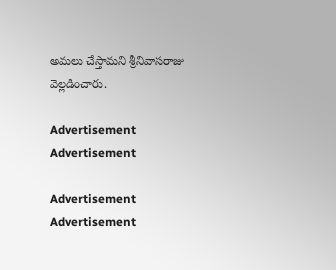అమలు చేస్తామని శ్రీనివాసరాజు వెల్లడించారు.

Advertisement
Advertisement

Advertisement
Advertisement